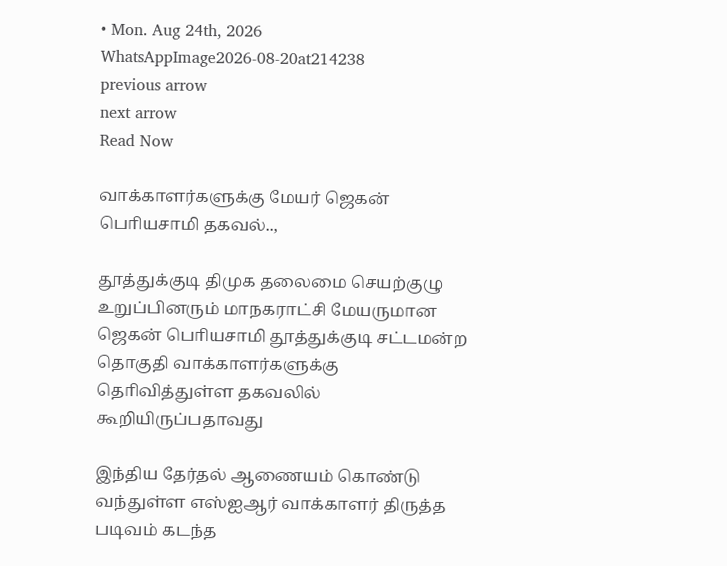• Mon. Aug 24th, 2026
WhatsAppImage2026-08-20at214238
previous arrow
next arrow
Read Now

வாக்காளர்களுக்கு மேயர் ஜெகன் பொியசாமி தகவல்..,

தூத்துக்குடி திமுக தலைமை செயற்குழு உறுப்பினரும் மாநகராட்சி மேயருமான ஜெகன் பொியசாமி தூத்துக்குடி சட்டமன்ற தொகுதி வாக்காளர்களுக்கு தொிவித்துள்ள தகவலில் கூறியிருப்பதாவது

இந்திய தேர்தல் ஆணையம் கொண்டு வந்துள்ள எஸ்ஐஆர் வாக்காளர் திருத்த படிவம் கடந்த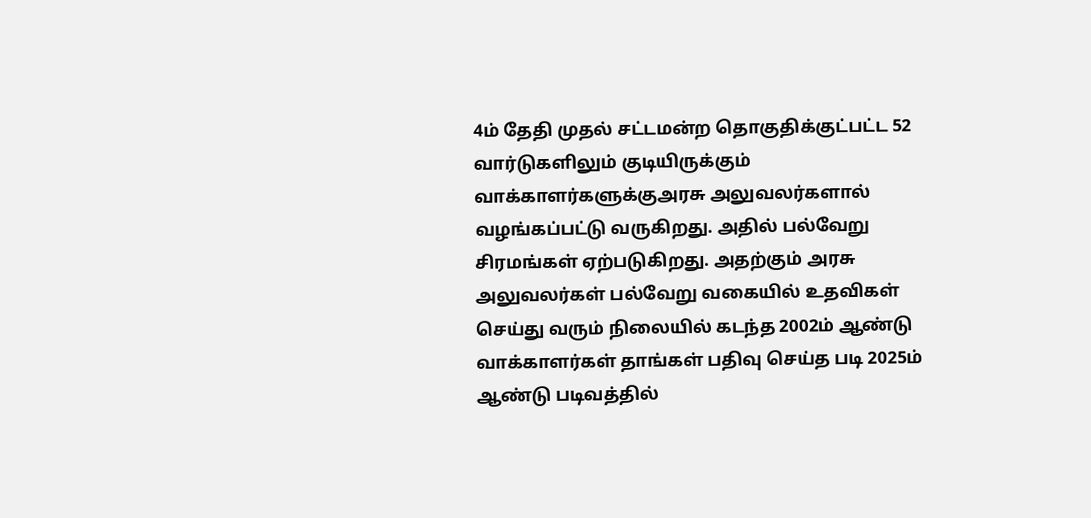4ம் தேதி முதல் சட்டமன்ற தொகுதிக்குட்பட்ட 52 வார்டுகளிலும் குடியிருக்கும் வாக்காளர்களுக்குஅரசு அலுவலர்களால் வழங்கப்பட்டு வருகிறது. அதில் பல்வேறு சிரமங்கள் ஏற்படுகிறது. அதற்கும் அரசு அலுவலர்கள் பல்வேறு வகையில் உதவிகள் செய்து வரும் நிலையில் கடந்த 2002ம் ஆண்டு வாக்காளர்கள் தாங்கள் பதிவு செய்த படி 2025ம் ஆண்டு படிவத்தில்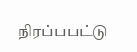நிரப்பபட்டு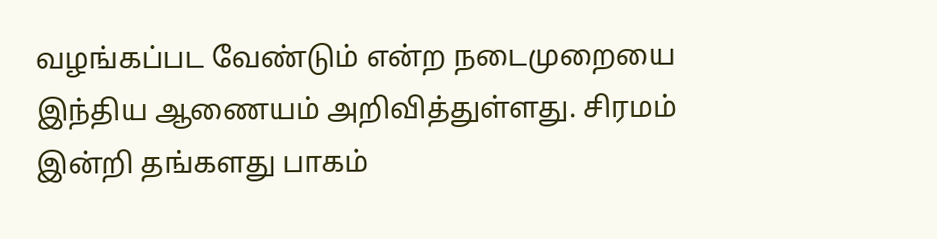வழங்கப்பட வேண்டும் என்ற நடைமுறையை இந்திய ஆணையம் அறிவித்துள்ளது. சிரமம் இன்றி தங்களது பாகம்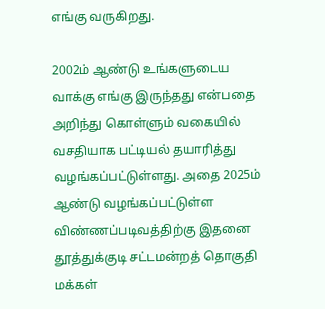எங்கு வருகிறது.

2002ம் ஆண்டு உங்களுடைய வாக்கு எங்கு இருந்தது என்பதை அறிந்து கொள்ளும் வகையில் வசதியாக பட்டியல் தயாரித்து வழங்கப்பட்டுள்ளது. அதை 2025ம் ஆண்டு வழங்கப்பட்டுள்ள விண்ணப்படிவத்திற்கு இதனை தூத்துக்குடி சட்டமன்றத் தொகுதி மக்கள்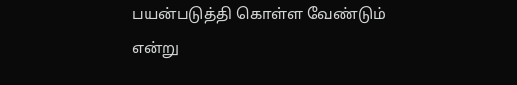பயன்படுத்தி கொள்ள வேண்டும் என்று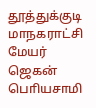தூத்துக்குடி மாநகராட்சி மேயர் ஜெகன் பொியசாமி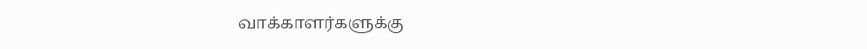வாக்காளர்களுக்கு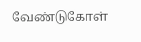வேண்டுகோள்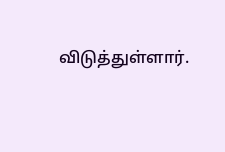விடுத்துள்ளார்.